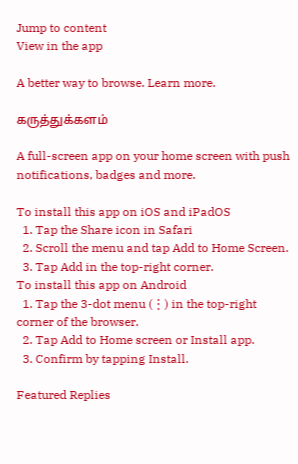Jump to content
View in the app

A better way to browse. Learn more.

கருத்துக்களம்

A full-screen app on your home screen with push notifications, badges and more.

To install this app on iOS and iPadOS
  1. Tap the Share icon in Safari
  2. Scroll the menu and tap Add to Home Screen.
  3. Tap Add in the top-right corner.
To install this app on Android
  1. Tap the 3-dot menu (⋮) in the top-right corner of the browser.
  2. Tap Add to Home screen or Install app.
  3. Confirm by tapping Install.

Featured Replies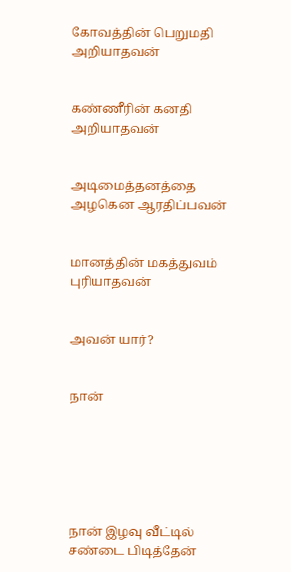கோவத்தின் பெறுமதி அறியாதவன்


கண்ணீரின் கனதி அறியாதவன்


அடிமைத்தனத்தை அழகென ஆரதிப்பவன்


மானத்தின் மகத்துவம் புரியாதவன்


அவன் யார்?


நான்






நான் இழவு வீட்டில் சண்டை பிடித்தேன்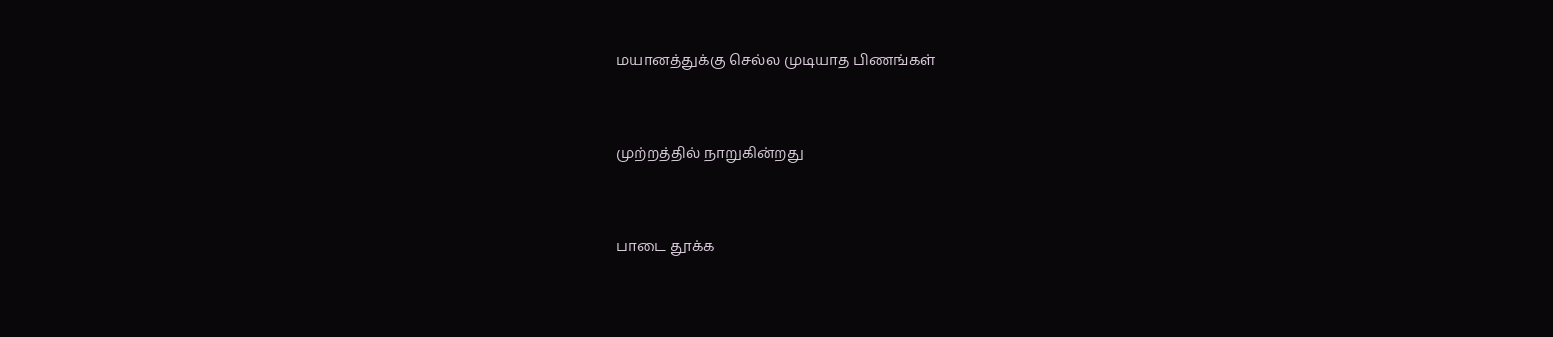மயானத்துக்கு செல்ல முடியாத பிணங்கள்


முற்றத்தில் நாறுகின்றது


பாடை தூக்க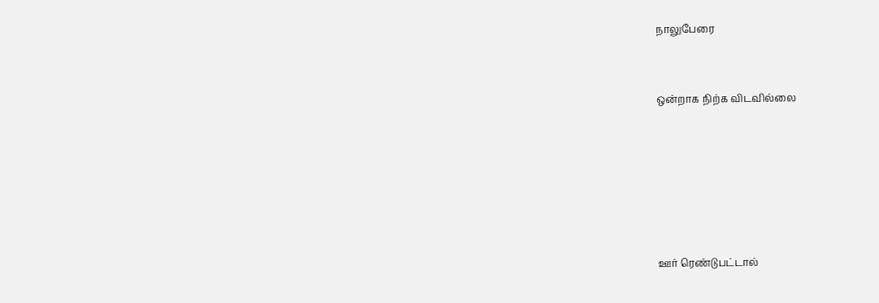நாலுபேரை


ஒன்றாக நிற்க விடவில்லை






ஊர் ரெண்டுபட்டால்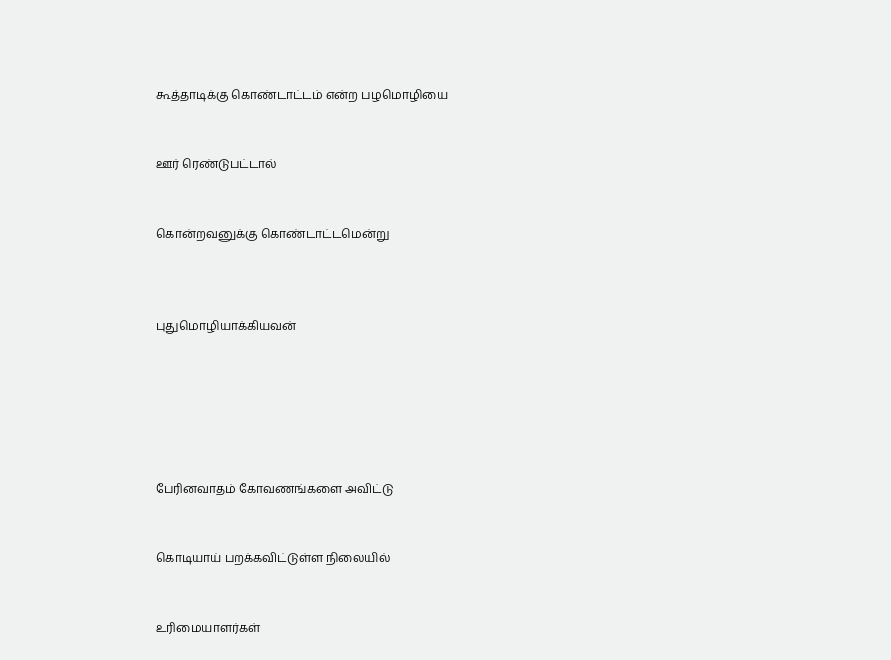கூத்தாடிக்கு கொண்டாட்டம் என்ற பழமொழியை


ஊர் ரெண்டுபட்டால்


கொன்றவனுக்கு கொண்டாட்டமென்று



புதுமொழியாக்கியவன்






பேரினவாதம் கோவணங்களை அவிட்டு


கொடியாய் பறக்கவிட்டுள்ள நிலையில்


உரிமையாளர்கள்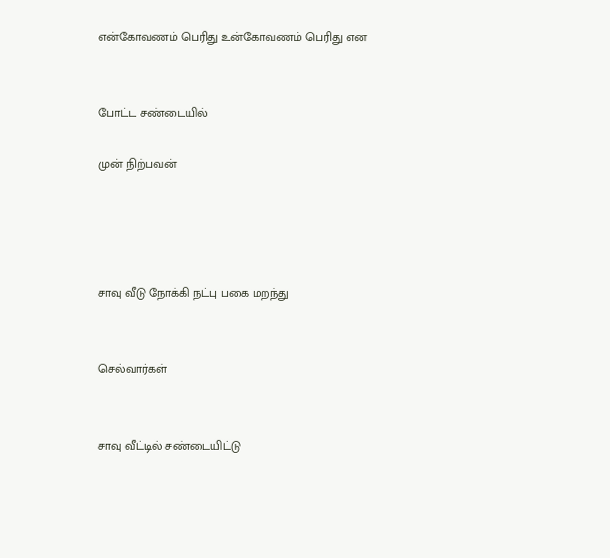என்கோவணம் பெரிது உன்கோவணம் பெரிது என


போட்ட சண்டையில்

முன் நிற்பவன்




சாவு வீடு நோக்கி நட்பு பகை மறந்து


செல்வார்கள்


சாவு வீட்டில் சண்டையிட்டு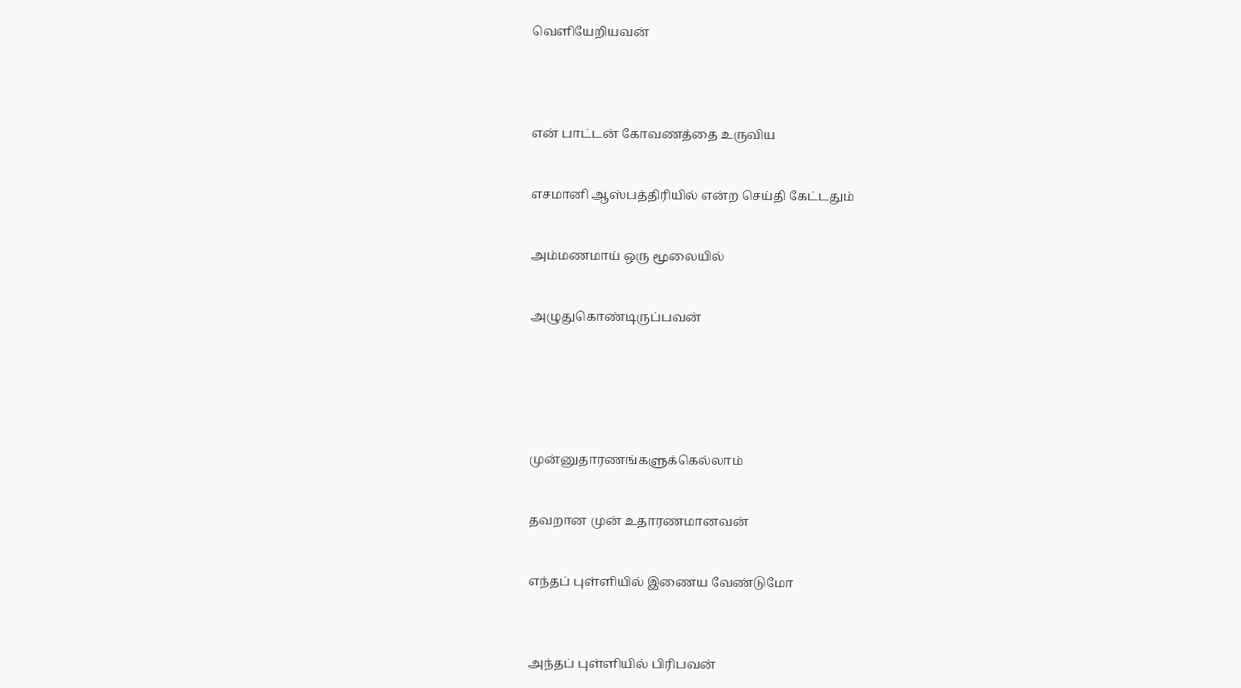வெளியேறியவன்




என் பாட்டன் கோவணத்தை உருவிய


எசமானி ஆஸ்பத்திரியில் என்ற செய்தி கேட்டதும்


அம்மணமாய் ஒரு மூலையில்


அழுதுகொண்டிருப்பவன்






முன்னுதாரணங்களுக்கெல்லாம்


தவறான முன் உதாரணமானவன்


எந்தப் புள்ளியில் இணைய வேண்டுமோ



அந்தப் புள்ளியில் பிரிபவன்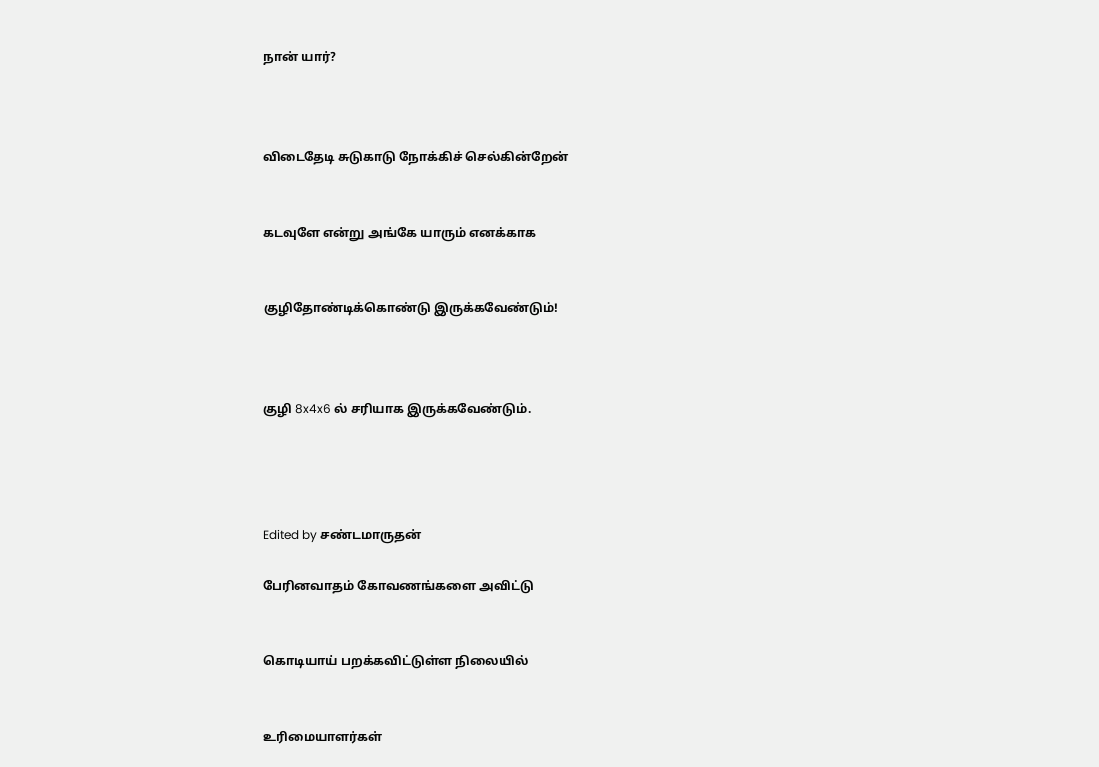நான் யார்?



விடைதேடி சுடுகாடு நோக்கிச் செல்கின்றேன்


கடவுளே என்று அங்கே யாரும் எனக்காக


குழிதோண்டிக்கொண்டு இருக்கவேண்டும்!



குழி 8x4x6 ல் சரியாக இருக்கவேண்டும்.




Edited by சண்டமாருதன்

பேரினவாதம் கோவணங்களை அவிட்டு


கொடியாய் பறக்கவிட்டுள்ள நிலையில்


உரிமையாளர்கள்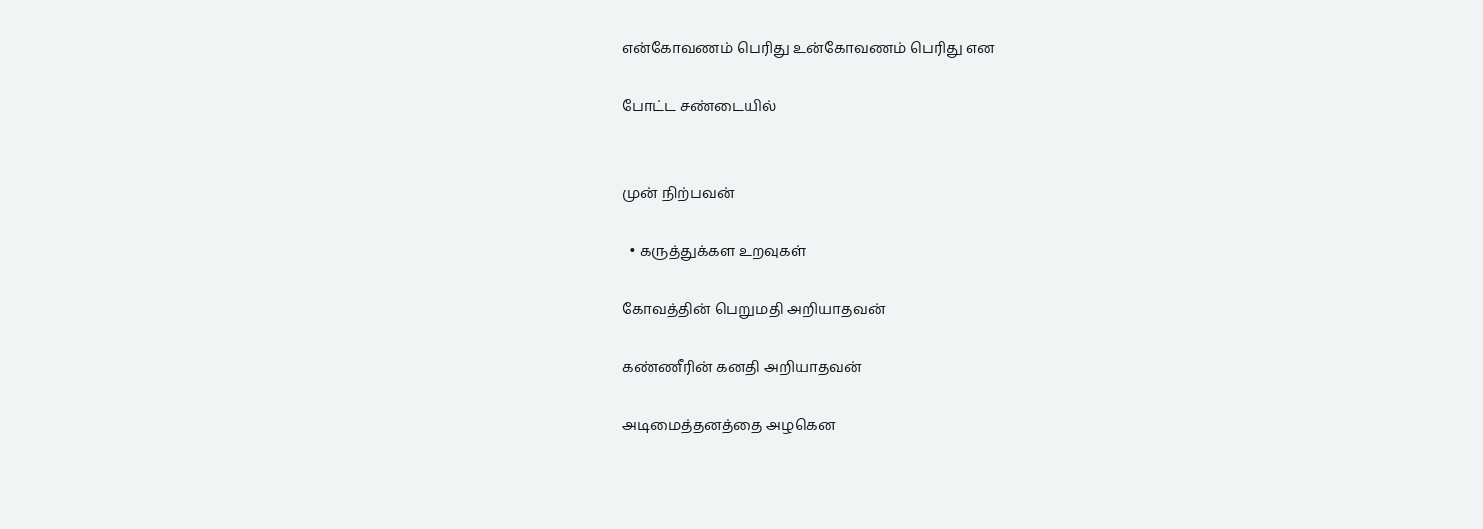என்கோவணம் பெரிது உன்கோவணம் பெரிது என

போட்ட சண்டையில்


முன் நிற்பவன்

  • கருத்துக்கள உறவுகள்

கோவத்தின் பெறுமதி அறியாதவன்

கண்ணீரின் கனதி அறியாதவன்

அடிமைத்தனத்தை அழகென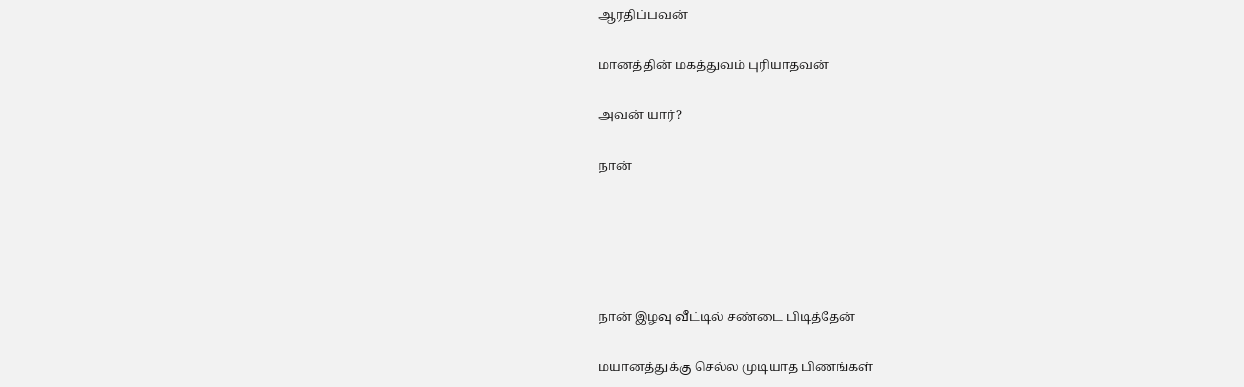ஆரதிப்பவன்

மானத்தின் மகத்துவம் புரியாதவன்

அவன் யார்?

நான்





நான் இழவு வீட்டில் சண்டை பிடித்தேன்

மயானத்துக்கு செல்ல முடியாத பிணங்கள்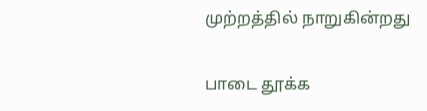முற்றத்தில் நாறுகின்றது

பாடை தூக்க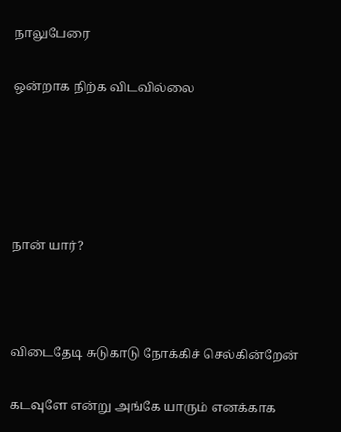நாலுபேரை

ஒன்றாக நிற்க விடவில்லை





நான் யார்?



விடைதேடி சுடுகாடு நோக்கிச் செல்கின்றேன்

கடவுளே என்று அங்கே யாரும் எனக்காக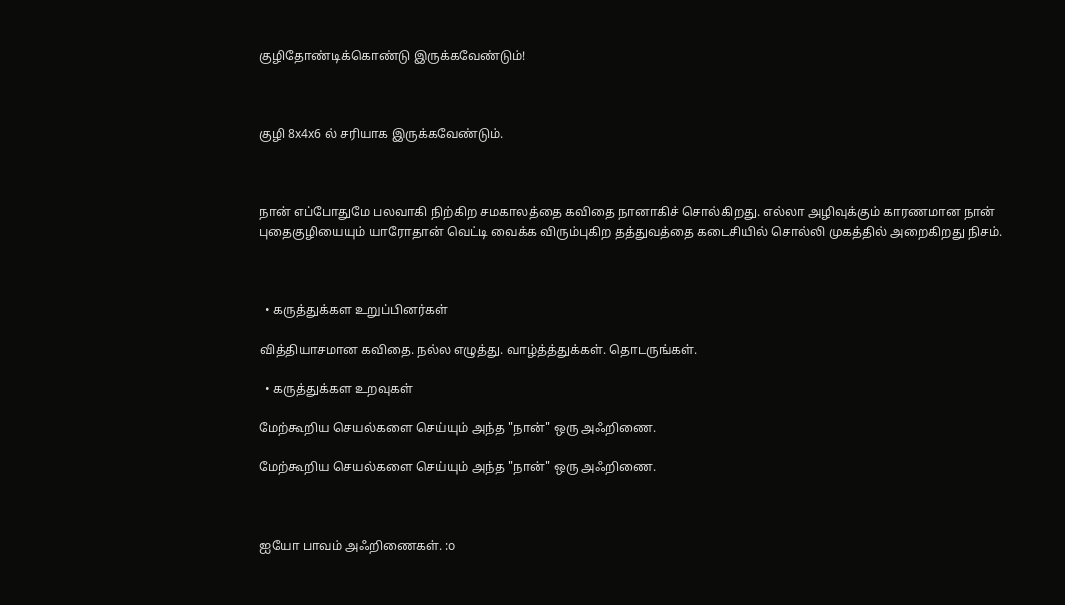குழிதோண்டிக்கொண்டு இருக்கவேண்டும்!



குழி 8x4x6 ல் சரியாக இருக்கவேண்டும்.



நான் எப்போதுமே பலவாகி நிற்கிற சமகாலத்தை கவிதை நானாகிச் சொல்கிறது. எல்லா அழிவுக்கும் காரணமான நான் புதைகுழியையும் யாரோதான் வெட்டி வைக்க விரும்புகிற தத்துவத்தை கடைசியில் சொல்லி முகத்தில் அறைகிறது நிசம்.



  • கருத்துக்கள உறுப்பினர்கள்

வித்தியாசமான கவிதை. நல்ல எழுத்து. வாழ்த்த்துக்கள். தொடருங்கள்.

  • கருத்துக்கள உறவுகள்

மேற்கூறிய செயல்களை செய்யும் அந்த "நான்" ஒரு அஃறிணை.

மேற்கூறிய செயல்களை செய்யும் அந்த "நான்" ஒரு அஃறிணை.



ஐயோ பாவம் அஃறிணைகள். :o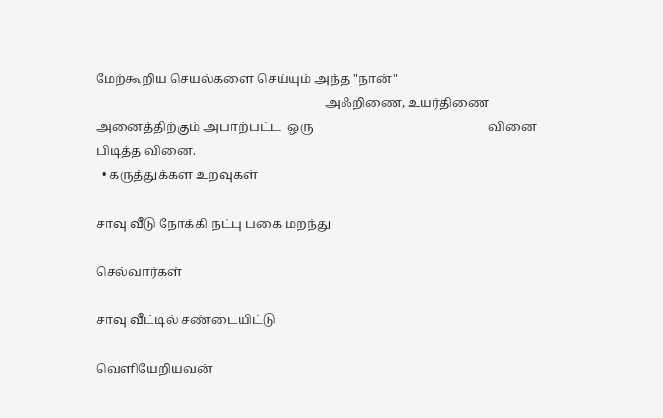மேற்கூறிய செயல்களை செய்யும் அந்த "நான்"
                                                                         அஃறிணை, உயர்திணை அனைத்திற்கும் அபாற்பட்ட  ஒரு                                                        வினை பிடித்த வினை.
  • கருத்துக்கள உறவுகள்

சாவு வீடு நோக்கி நட்பு பகை மறந்து

செல்வார்கள்

சாவு வீட்டில் சண்டையிட்டு

வெளியேறியவன்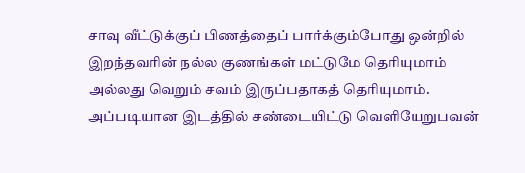சாவு வீட்டுக்குப் பிணத்தைப் பார்க்கும்போது ஒன்றில் இறந்தவரின் நல்ல குணங்கள் மட்டுமே தெரியுமாம் அல்லது வெறும் சவம் இருப்பதாகத் தெரியுமாம்.  அப்படியான இடத்தில் சண்டையிட்டு வெளியேறுபவன்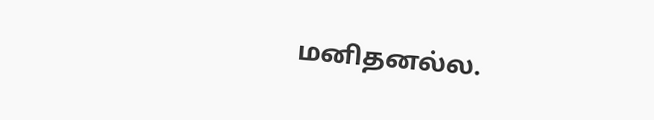மனிதனல்ல.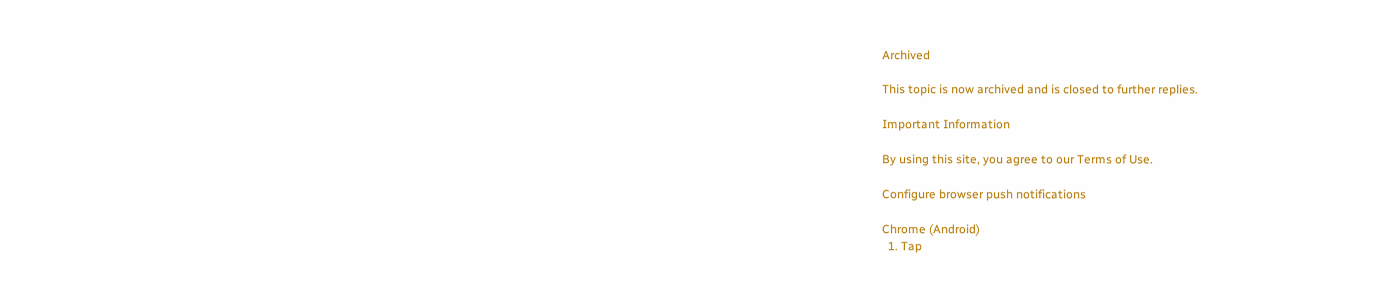Archived

This topic is now archived and is closed to further replies.

Important Information

By using this site, you agree to our Terms of Use.

Configure browser push notifications

Chrome (Android)
  1. Tap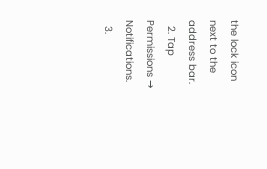the lock icon next to the address bar.
  2. Tap Permissions → Notifications.
  3.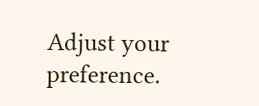Adjust your preference.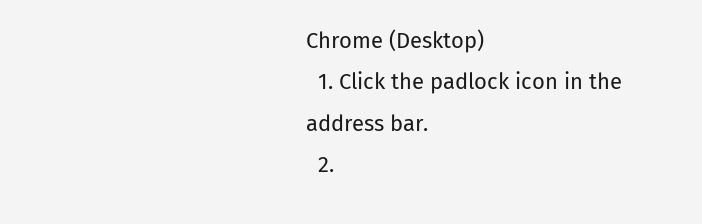Chrome (Desktop)
  1. Click the padlock icon in the address bar.
  2.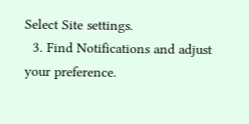Select Site settings.
  3. Find Notifications and adjust your preference.